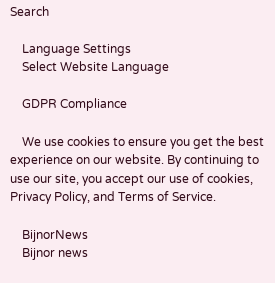Search

    Language Settings
    Select Website Language

    GDPR Compliance

    We use cookies to ensure you get the best experience on our website. By continuing to use our site, you accept our use of cookies, Privacy Policy, and Terms of Service.

    BijnorNews
    Bijnor news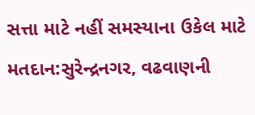સત્તા માટે નહીં સમસ્યાના ઉકેલ માટે મતદાન:સુરેન્દ્રનગર, વઢવાણની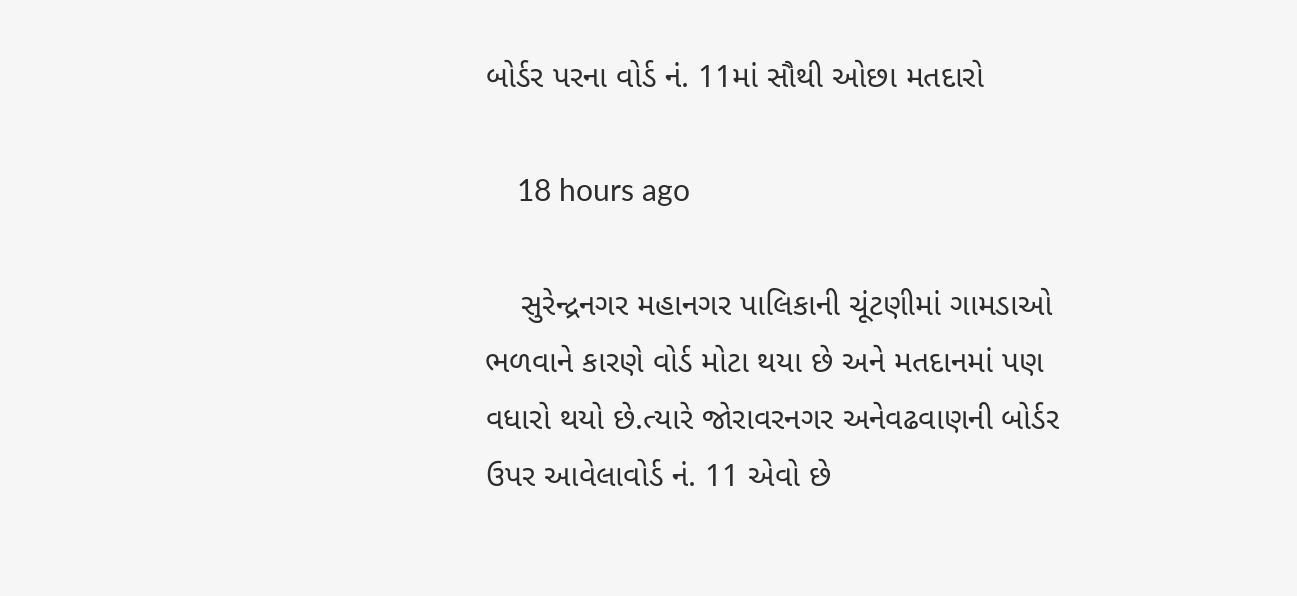બોર્ડર પરના વોર્ડ નં. 11માં સૌથી ઓછા મતદારો

    18 hours ago

    સુરેન્દ્રનગર મહાનગર પાલિકાની ચૂંટણીમાં ગામડાઓ ભળવાને કારણે વોર્ડ મોટા થયા છે અને મતદાનમાં પણ વધારો થયો છે.ત્યારે જોરાવરનગર અનેવઢવાણની બોર્ડર ઉપર આવેલાવોર્ડ નં. 11 એવો છે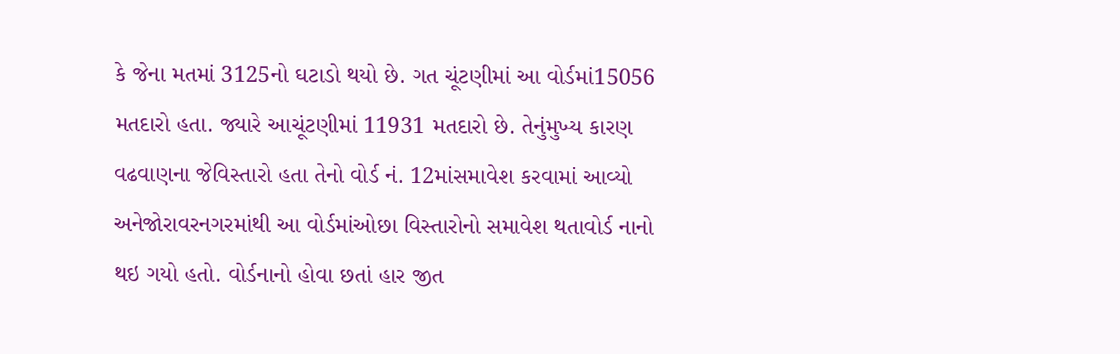કે જેના મતમાં 3125નો ઘટાડો થયો છે. ગત ચૂંટણીમાં આ વોર્ડમાં15056 મતદારો હતા. જ્યારે આચૂંટણીમાં 11931 મતદારો છે. તેનુંમુખ્ય કારણ વઢવાણના જેવિસ્તારો હતા તેનો વોર્ડ નં. 12માંસમાવેશ કરવામાં આવ્યો અનેજોરાવરનગરમાંથી આ વોર્ડમાંઓછા વિસ્તારોનો સમાવેશ થતાવોર્ડ નાનો થઇ ગયો હતો. વોર્ડનાનો હોવા છતાં હાર જીત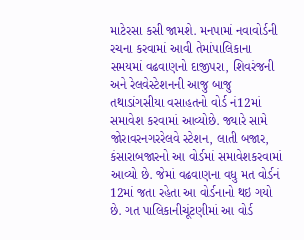માટેરસા કસી જામશે. મનપામાં નવાવોર્ડની રચના કરવામાં આવી તેમાંપાલિકાના સમયમાં વઢવાણનો દાજીપરા, શિવરંજની અને રેલવેસ્ટેશનની આજુ બાજુ તથાડાંગસીયા વસાહતનો વોર્ડ નં12માં સમાવેશ કરવામાં આવ્યોછે. જ્યારે સામે જોરાવરનગરરેલવે સ્ટેશન, લાતી બજાર, કંસારાબજારનો આ વોર્ડમાં સમાવેશકરવામાં આવ્યો છે. જેમાં વઢવાણના વધુ મત વોર્ડનં 12માં જતા રહેતા આ વોર્ડનાનો થઇ ગયો છે. ગત પાલિકાનીચૂંટણીમાં આ વોર્ડ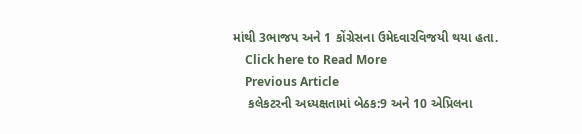માંથી 3ભાજપ અને 1 કોંગ્રેસના ઉમેદવારવિજયી થયા હતા.
    Click here to Read More
    Previous Article
    કલેકટરની અધ્યક્ષતામાં બેઠક:9 અને 10 એપ્રિલના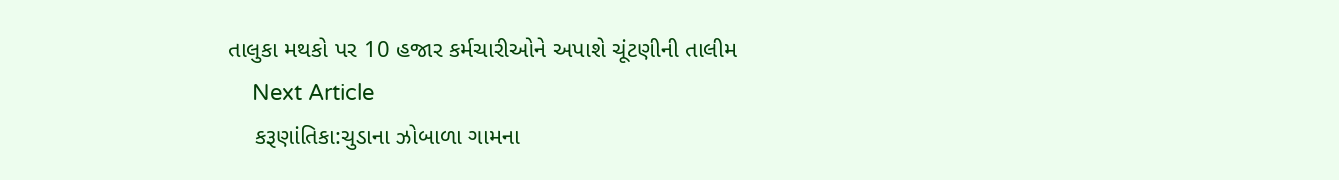તાલુકા મથકો પર 10 હજાર કર્મચારીઓને અપાશે ચૂંટણીની તાલીમ
    Next Article
    કરૂણાંતિકા:ચુડાના ઝોબાળા ગામના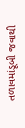તળાવમાંડૂબી જવાથી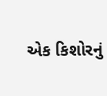એક કિશોરનું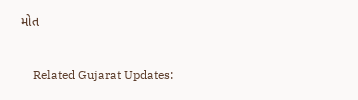મોત

    Related Gujarat Updates: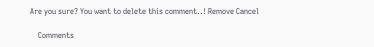Are you sure? You want to delete this comment..! Remove Cancel

    Comments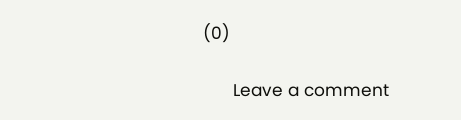(0)

      Leave a comment